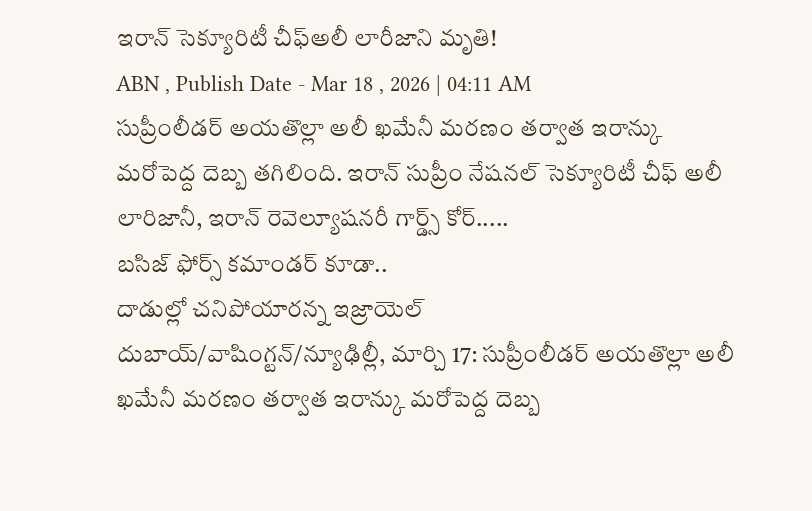ఇరాన్ సెక్యూరిటీ చీఫ్అలీ లారీజాని మృతి!
ABN , Publish Date - Mar 18 , 2026 | 04:11 AM
సుప్రీంలీడర్ అయతొల్లా అలీ ఖమేనీ మరణం తర్వాత ఇరాన్కు మరోపెద్ద దెబ్బ తగిలింది. ఇరాన్ సుప్రీం నేషనల్ సెక్యూరిటీ చీఫ్ అలీ లారిజానీ, ఇరాన్ రెవెల్యూషనరీ గార్డ్స్ కోర్.....
బసిజ్ ఫోర్స్ కమాండర్ కూడా..
దాడుల్లో చనిపోయారన్న ఇజ్రాయెల్
దుబాయ్/వాషింగ్టన్/న్యూఢిల్లీ, మార్చి 17: సుప్రీంలీడర్ అయతొల్లా అలీ ఖమేనీ మరణం తర్వాత ఇరాన్కు మరోపెద్ద దెబ్బ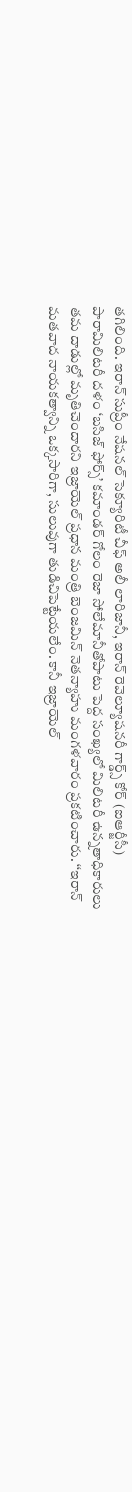తగిలింది. ఇరాన్ సుప్రీం నేషనల్ సెక్యూరిటీ చీఫ్ అలీ లారిజానీ, ఇరాన్ రెవెల్యూషనరీ గార్డ్స్ కోర్ (ఐఆర్జీసీ) పారామిలిటరీ దళం ‘బసిజ్ ఫోర్స్’ కమాండర్ గోలం రెజా సోలేమానీతోపాటు పెద్ద సంఖ్యలో మిలిటరీ ఉన్నతాధికారులు తమ దాడుల్లో మృతిచెందారని ఇజ్రాయెల్ ప్రధాన మంత్రి బెంజమిన్ నెతన్యాహు మంగళవారం ప్రకటించారు. ‘‘ఇరాన్ మతవాద నాయకత్వాన్ని ఒక్కసారిగా, సులువుగా తుడిచిపెట్టేయలేం. కానీ ఇజ్రాయెల్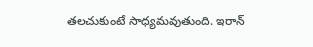తలచుకుంటే సాధ్యమవుతుంది. ఇరాన్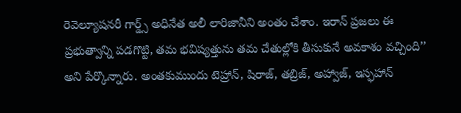రెవెల్యూషనరీ గార్డ్స్ అధినేత అలీ లారిజానీని అంతం చేశాం. ఇరాన్ ప్రజలు ఈ ప్రభుత్వాన్ని పడగొట్టి, తమ భవిష్యత్తును తమ చేతుల్లోకి తీసుకునే అవకాశం వచ్చింది’’ అని పేర్కొన్నారు. అంతకుముందు టెహ్రాన్, షిరాజ్, తబ్రిజ్, అహ్వాజ్, ఇస్ఫహాన్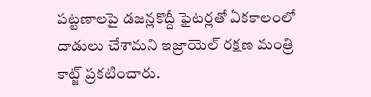పట్టణాలపై డజన్లకొద్దీ ఫైటర్లతో ఏకకాలంలో దాడులు చేశామని ఇజ్రాయెల్ రక్షణ మంత్రి కాట్జ్ ప్రకటించారు.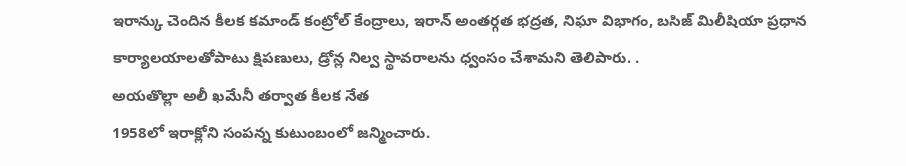ఇరాన్కు చెందిన కీలక కమాండ్ కంట్రోల్ కేంద్రాలు, ఇరాన్ అంతర్గత భద్రత, నిఘా విభాగం, బసిజ్ మిలీషియా ప్రధాన కార్యాలయాలతోపాటు క్షిపణులు, డ్రోన్ల నిల్వ స్థావరాలను ధ్వంసం చేశామని తెలిపారు. .
అయతొల్లా అలీ ఖమేనీ తర్వాత కీలక నేత
1958లో ఇరాక్లోని సంపన్న కుటుంబంలో జన్మించారు.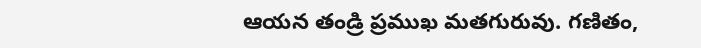ఆయన తండ్రి ప్రముఖ మతగురువు. గణితం,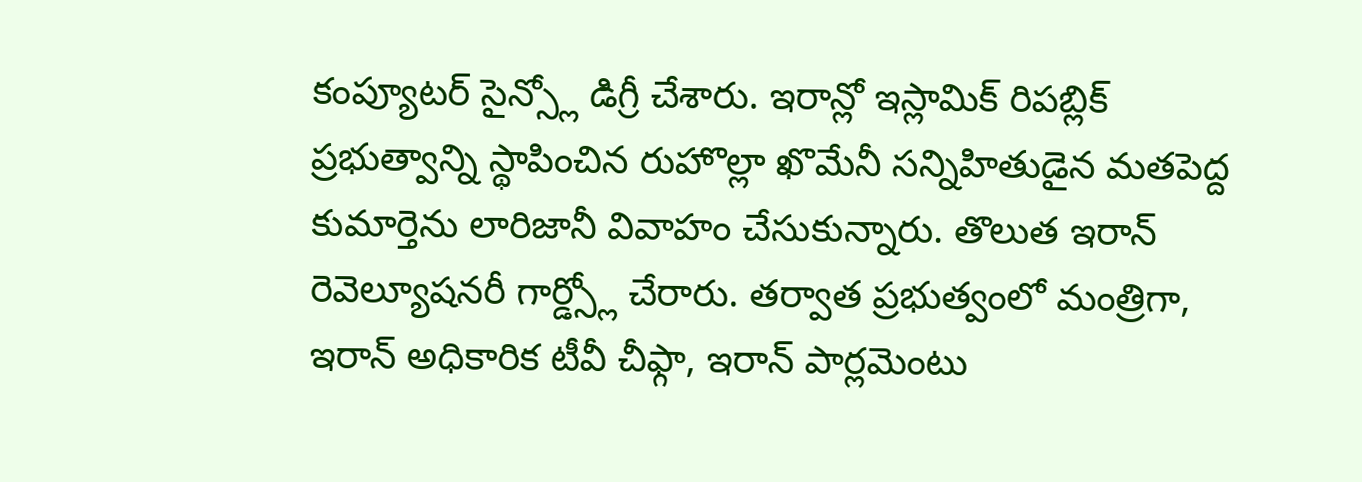కంప్యూటర్ సైన్స్లో డిగ్రీ చేశారు. ఇరాన్లో ఇస్లామిక్ రిపబ్లిక్ ప్రభుత్వాన్ని స్థాపించిన రుహొల్లా ఖొమేనీ సన్నిహితుడైన మతపెద్ద కుమార్తెను లారిజానీ వివాహం చేసుకున్నారు. తొలుత ఇరాన్ రెవెల్యూషనరీ గార్డ్స్లో చేరారు. తర్వాత ప్రభుత్వంలో మంత్రిగా, ఇరాన్ అధికారిక టీవీ చీఫ్గా, ఇరాన్ పార్లమెంటు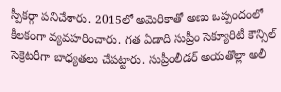స్పీకర్గా పనిచేశారు. 2015లో అమెరికాతో అణు ఒప్పందంలో కీలకంగా వ్యవహరించారు. గత ఏడాది సుప్రీం సెక్యూరిటీ కౌన్సిల్ సెక్రెటరీగా బాధ్యతలు చేపట్టారు. సుప్రీంలీడర్ అయతొల్లా అలీ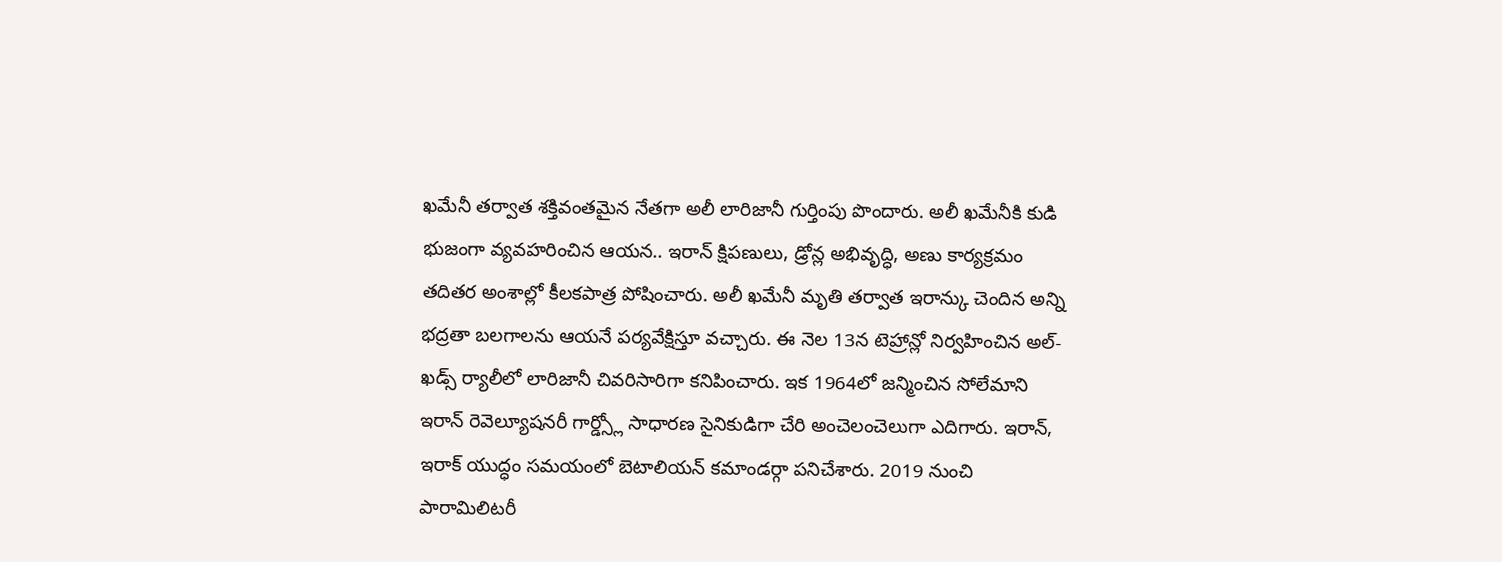ఖమేనీ తర్వాత శక్తివంతమైన నేతగా అలీ లారిజానీ గుర్తింపు పొందారు. అలీ ఖమేనీకి కుడి భుజంగా వ్యవహరించిన ఆయన.. ఇరాన్ క్షిపణులు, డ్రోన్ల అభివృద్ధి, అణు కార్యక్రమం తదితర అంశాల్లో కీలకపాత్ర పోషించారు. అలీ ఖమేనీ మృతి తర్వాత ఇరాన్కు చెందిన అన్ని భద్రతా బలగాలను ఆయనే పర్యవేక్షిస్తూ వచ్చారు. ఈ నెల 13న టెహ్రాన్లో నిర్వహించిన అల్-ఖడ్స్ ర్యాలీలో లారిజానీ చివరిసారిగా కనిపించారు. ఇక 1964లో జన్మించిన సోలేమాని ఇరాన్ రెవెల్యూషనరీ గార్డ్స్లో సాధారణ సైనికుడిగా చేరి అంచెలంచెలుగా ఎదిగారు. ఇరాన్, ఇరాక్ యుద్ధం సమయంలో బెటాలియన్ కమాండర్గా పనిచేశారు. 2019 నుంచి పారామిలిటరీ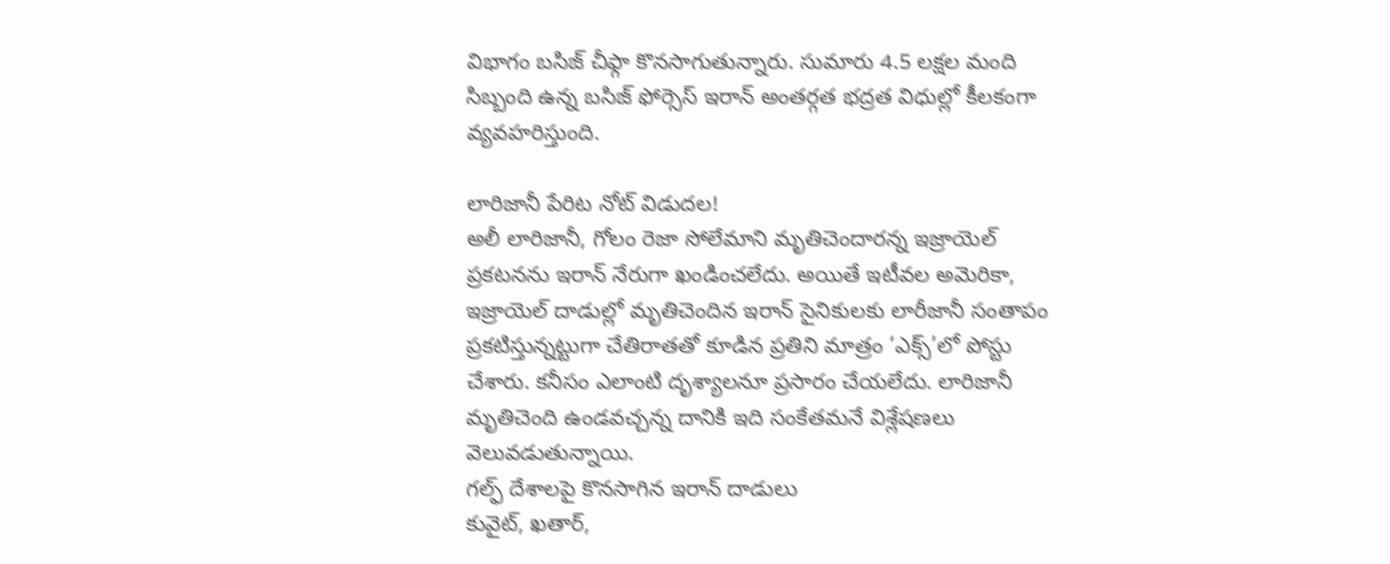విభాగం బసిజ్ చీఫ్గా కొనసాగుతున్నారు. సుమారు 4.5 లక్షల మంది సిబ్బంది ఉన్న బసిజ్ ఫోర్సెస్ ఇరాన్ అంతర్గత భద్రత విధుల్లో కీలకంగా వ్యవహరిస్తుంది.

లారిజానీ పేరిట నోట్ విడుదల!
అలీ లారిజానీ, గోలం రెజా సోలేమాని మృతిచెందారన్న ఇజ్రాయెల్ ప్రకటనను ఇరాన్ నేరుగా ఖండించలేదు. అయితే ఇటీవల అమెరికా, ఇజ్రాయెల్ దాడుల్లో మృతిచెందిన ఇరాన్ సైనికులకు లారీజానీ సంతాపం ప్రకటిస్తున్నట్టుగా చేతిరాతతో కూడిన ప్రతిని మాత్రం ‘ఎక్స్’లో పోస్టు చేశారు. కనీసం ఎలాంటి దృశ్యాలనూ ప్రసారం చేయలేదు. లారిజానీ మృతిచెంది ఉండవచ్చన్న దానికి ఇది సంకేతమనే విశ్లేషణలు వెలువడుతున్నాయి.
గల్ఫ్ దేశాలపై కొనసాగిన ఇరాన్ దాడులు
కువైట్, ఖతార్,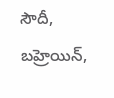సౌదీ, బహ్రెయిన్,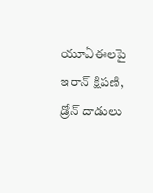యూఏఈలపై ఇరాన్ క్షిపణి, డ్రోన్ దాడులు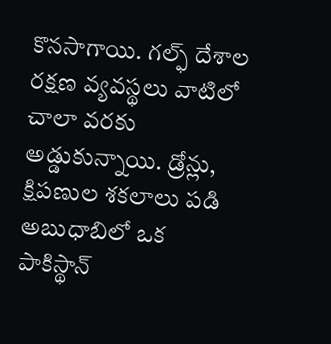కొనసాగాయి. గల్ఫ్ దేశాల రక్షణ వ్యవస్థలు వాటిలో చాలా వరకు అడ్డుకున్నాయి. డ్రోన్లు, క్షిపణుల శకలాలు పడి అబుధాబిలో ఒక పాకిస్థాన్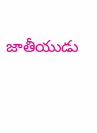జాతీయుడు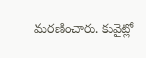మరణించారు. కువైట్లో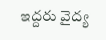ఇద్దరు వైద్య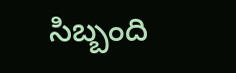సిబ్బంది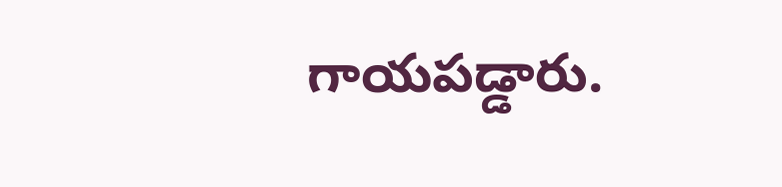గాయపడ్డారు.